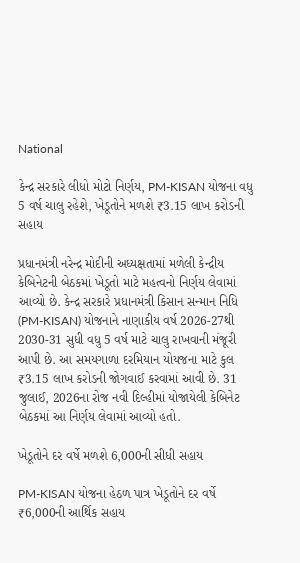National

કેન્દ્ર સરકારે લીધો મોટો નિર્ણય, PM-KISAN યોજના વધુ 5 વર્ષ ચાલુ રહેશે, ખેડૂતોને મળશે ₹3.15 લાખ કરોડની સહાય

પ્રધાનમંત્રી નરેન્દ્ર મોદીની અધ્યક્ષતામાં મળેલી કેન્દ્રીય કેબિનેટની બેઠકમાં ખેડૂતો માટે મહત્વનો નિર્ણય લેવામાં આવ્યો છે. કેન્દ્ર સરકારે પ્રધાનમંત્રી કિસાન સન્માન નિધિ (PM-KISAN) યોજનાને નાણાકીય વર્ષ 2026-27થી 2030-31 સુધી વધુ 5 વર્ષ માટે ચાલુ રાખવાની મંજૂરી આપી છે. આ સમયગાળા દરમિયાન યોયજના માટે કુલ ₹3.15 લાખ કરોડની જોગવાઈ કરવામાં આવી છે. 31 જુલાઈ, 2026ના રોજ નવી દિલ્હીમાં યોજાયેલી કેબિનેટ બેઠકમાં આ નિર્ણય લેવામાં આવ્યો હતો.

ખેડૂતોને દર વર્ષે મળશે 6,000ની સીધી સહાય

PM-KISAN યોજના હેઠળ પાત્ર ખેડૂતોને દર વર્ષે ₹6,000ની આર્થિક સહાય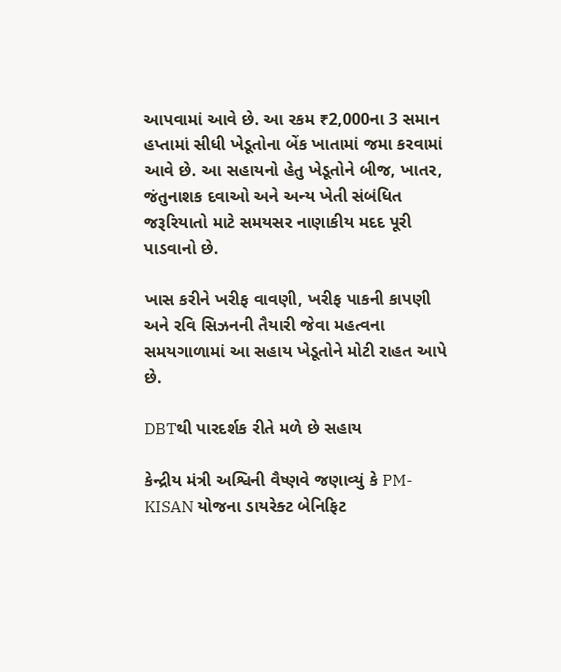આપવામાં આવે છે. આ રકમ ₹2,000ના 3 સમાન હપ્તામાં સીધી ખેડૂતોના બેંક ખાતામાં જમા કરવામાં આવે છે. આ સહાયનો હેતુ ખેડૂતોને બીજ, ખાતર, જંતુનાશક દવાઓ અને અન્ય ખેતી સંબંધિત જરૂરિયાતો માટે સમયસર નાણાકીય મદદ પૂરી પાડવાનો છે.

ખાસ કરીને ખરીફ વાવણી, ખરીફ પાકની કાપણી અને રવિ સિઝનની તૈયારી જેવા મહત્વના સમયગાળામાં આ સહાય ખેડૂતોને મોટી રાહત આપે છે.

DBTથી પારદર્શક રીતે મળે છે સહાય

કેન્દ્રીય મંત્રી અશ્વિની વૈષ્ણવે જણાવ્યું કે PM-KISAN યોજના ડાયરેક્ટ બેનિફિટ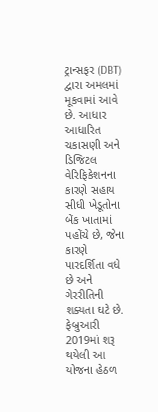ટ્રાન્સફર (DBT) દ્વારા અમલમાં મૂકવામાં આવે છે. આધાર આધારિત ચકાસણી અને ડિજિટલ વેરિફિકેશનના કારણે સહાય સીધી ખેડૂતોના બેંક ખાતામાં પહોંચે છે, જેના કારણે પારદર્શિતા વધે છે અને ગેરરીતિની શક્યતા ઘટે છે. ફેબ્રુઆરી 2019માં શરૂ થયેલી આ યોજના હેઠળ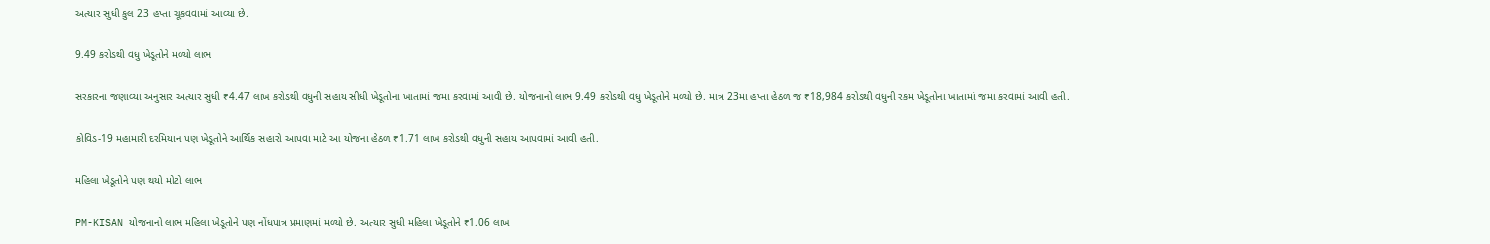અત્યાર સુધી કુલ 23 હપ્તા ચૂકવવામાં આવ્યા છે.

9.49 કરોડથી વધુ ખેડૂતોને મળ્યો લાભ

સરકારના જણાવ્યા અનુસાર અત્યાર સુધી ₹4.47 લાખ કરોડથી વધુની સહાય સીધી ખેડૂતોના ખાતામાં જમા કરવામાં આવી છે. યોજનાનો લાભ 9.49 કરોડથી વધુ ખેડૂતોને મળ્યો છે. માત્ર 23મા હપ્તા હેઠળ જ ₹18,984 કરોડથી વધુની રકમ ખેડૂતોના ખાતામાં જમા કરવામાં આવી હતી.

કોવિડ-19 મહામારી દરમિયાન પણ ખેડૂતોને આર્થિક સહારો આપવા માટે આ યોજના હેઠળ ₹1.71 લાખ કરોડથી વધુની સહાય આપવામાં આવી હતી.

મહિલા ખેડૂતોને પણ થયો મોટો લાભ

PM-KISAN યોજનાનો લાભ મહિલા ખેડૂતોને પણ નોંધપાત્ર પ્રમાણમાં મળ્યો છે. અત્યાર સુધી મહિલા ખેડૂતોને ₹1.06 લાખ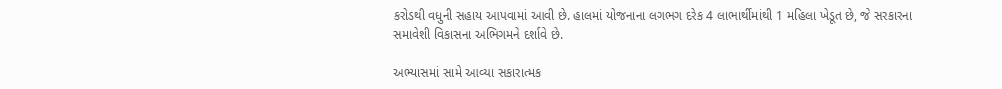કરોડથી વધુની સહાય આપવામાં આવી છે. હાલમાં યોજનાના લગભગ દરેક 4 લાભાર્થીમાંથી 1 મહિલા ખેડૂત છે, જે સરકારના સમાવેશી વિકાસના અભિગમને દર્શાવે છે.

અભ્યાસમાં સામે આવ્યા સકારાત્મક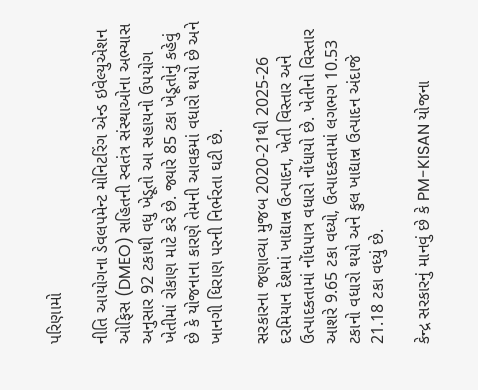પરિણામો

નીતિ આયોગના ડેવલપમેન્ટ મોનિટરિંગ એન્ડ ઇવેલ્યુએશન ઓફિસ (DMEO) સહિતની સ્વતંત્ર સંસ્થાઓના અભ્યાસ અનુસાર 92 ટકાથી વધુ ખેડૂતો આ સહાયનો ઉપયોગ ખેતીમાં રોકાણ માટે કરે છે. જ્યારે 85 ટકા ખેડૂતોનું કહેવું છે કે યોજનાના કારણે તેમની આવકમાં વધારો થયો છે અને ખાનગી ધિરાણ પરની નિર્ભરતા ઘટી છે.

સરકારના જણાવ્યા મુજબ 2020-21થી 2025-26 દરમિયાન દેશમાં ખાદ્યાન્ન ઉત્પાદન, ખેતી વિસ્તાર અને ઉત્પાદકતામાં નોંધપાત્ર વધારો નોંધાયો છે. ખેતીનો વિસ્તાર આશરે 9.65 ટકા વધ્યો, ઉત્પાદકતામાં લગભગ 10.53 ટકાનો વધારો થયો અને કુલ ખાદ્યાન્ન ઉત્પાદન અંદાજે 21.18 ટકા વધ્યું છે.

કેન્દ્ર સરકારનું માનવું છે કે PM-KISAN યોજના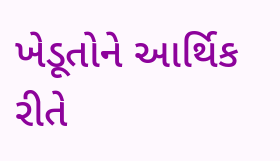ખેડૂતોને આર્થિક રીતે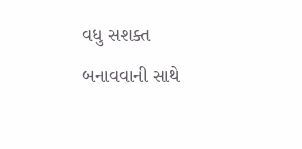વધુ સશક્ત બનાવવાની સાથે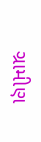ગ્રામીણ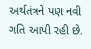અર્થતંત્રને પણ નવી ગતિ આપી રહી છે.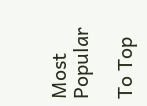Most Popular

To Top